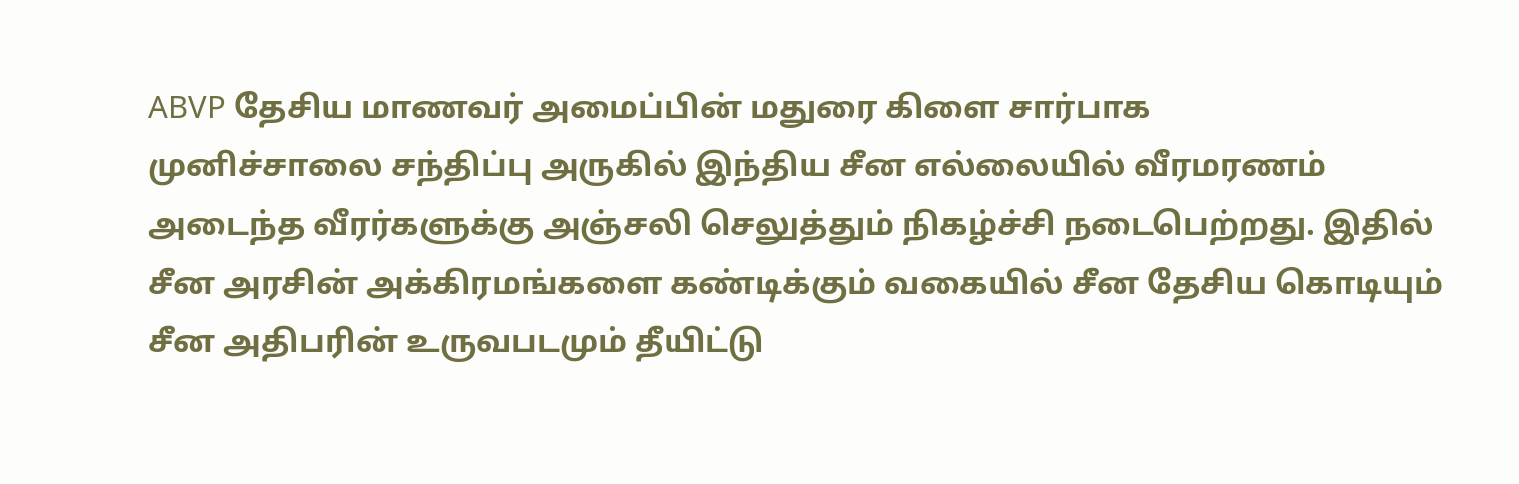ABVP தேசிய மாணவர் அமைப்பின் மதுரை கிளை சார்பாக
முனிச்சாலை சந்திப்பு அருகில் இந்திய சீன எல்லையில் வீரமரணம் அடைந்த வீரர்களுக்கு அஞ்சலி செலுத்தும் நிகழ்ச்சி நடைபெற்றது. இதில் சீன அரசின் அக்கிரமங்களை கண்டிக்கும் வகையில் சீன தேசிய கொடியும் சீன அதிபரின் உருவபடமும் தீயிட்டு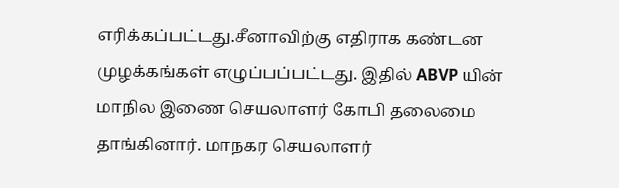எரிக்கப்பட்டது.சீனாவிற்கு எதிராக கண்டன முழக்கங்கள் எழுப்பப்பட்டது. இதில் ABVP யின் மாநில இணை செயலாளர் கோபி தலைமை தாங்கினார். மாநகர செயலாளர்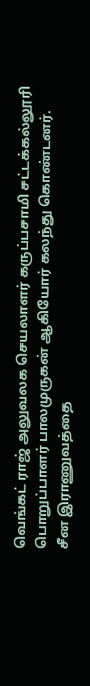வெங்கட் ராஜ் அலுவலக செயலாளர் கருப்பசாமி சட்டக்கல்லூரி பொறுப்பாளர் பாலமுருகன் ஆகியோர் கலந்து கொண்டனர்.
சீன இராணுவத்தை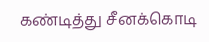கண்டித்து சீனக்கொடி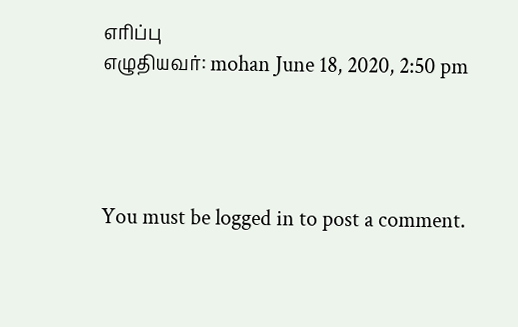எாிப்பு
எழுதியவர்: mohan June 18, 2020, 2:50 pm




You must be logged in to post a comment.